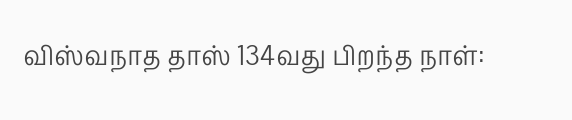விஸ்வநாத தாஸ் 134வது பிறந்த நாள்: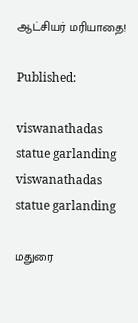ஆட்சியர் மரியாதை!

Published:

viswanathadas statue garlanding
viswanathadas statue garlanding

மதுரை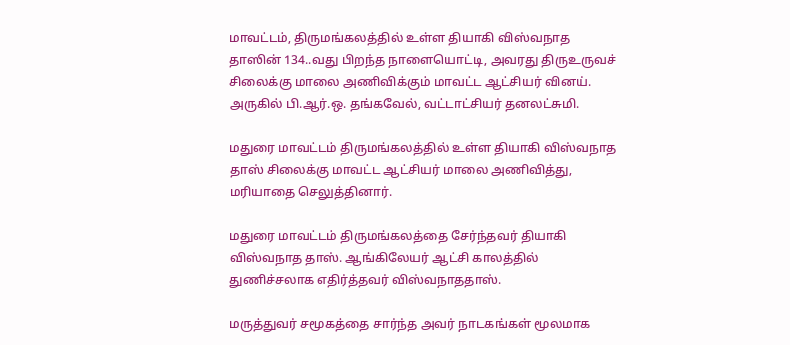மாவட்டம், திருமங்கலத்தில் உள்ள தியாகி விஸ்வநாத தாஸின் 134..வது பிறந்த நாளையொட்டி, அவரது திருஉருவச் சிலைக்கு மாலை அணிவிக்கும் மாவட்ட ஆட்சியர் வினய். அருகில் பி.ஆர்.ஒ. தங்கவேல், வட்டாட்சியர் தனலட்சுமி.

மதுரை மாவட்டம் திருமங்கலத்தில் உள்ள தியாகி விஸ்வநாத தாஸ் சிலைக்கு மாவட்ட ஆட்சியர் மாலை அணிவித்து, மரியாதை செலுத்தினார்.

மதுரை மாவட்டம் திருமங்கலத்தை சேர்ந்தவர் தியாகி விஸ்வநாத தாஸ். ஆங்கிலேயர் ஆட்சி காலத்தில் துணிச்சலாக எதிர்த்தவர் விஸ்வநாததாஸ்.

மருத்துவர் சமூகத்தை சார்ந்த அவர் நாடகங்கள் மூலமாக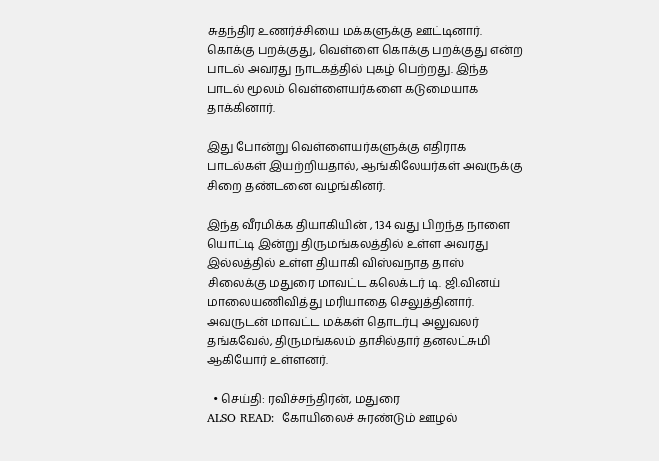சுதந்திர உணர்ச்சியை மக்களுக்கு ஊட்டினார். கொக்கு பறக்குது, வெள்ளை கொக்கு பறக்குது என்ற பாடல் அவரது நாடகத்தில் புகழ் பெற்றது. இந்த பாடல் மூலம் வெள்ளையர்களை கடுமையாக தாக்கினார்.

இது போன்று வெள்ளையர்களுக்கு எதிராக பாடல்கள் இயற்றியதால், ஆங்கிலேயர்கள் அவருக்கு சிறை தண்டனை வழங்கினர்.

இந்த வீரமிக்க தியாகியின் , 134 வது பிறந்த நாளை யொட்டி இன்று திருமங்கலத்தில் உள்ள அவரது இல்லத்தில் உள்ள தியாகி விஸ்வநாத தாஸ் சிலைக்கு மதுரை மாவட்ட கலெக்டர் டி. ஜி.வினய் மாலையணிவித்து மரியாதை செலுத்தினார். அவருடன் மாவட்ட மக்கள் தொடர்பு அலுவலர் தங்கவேல், திருமங்கலம் தாசில்தார் தனலட்சுமி ஆகியோர் உள்ளனர்.

  • செய்தி: ரவிச்சந்திரன், மதுரை
ALSO READ:  கோயிலைச் சுரண்டும் ஊழல்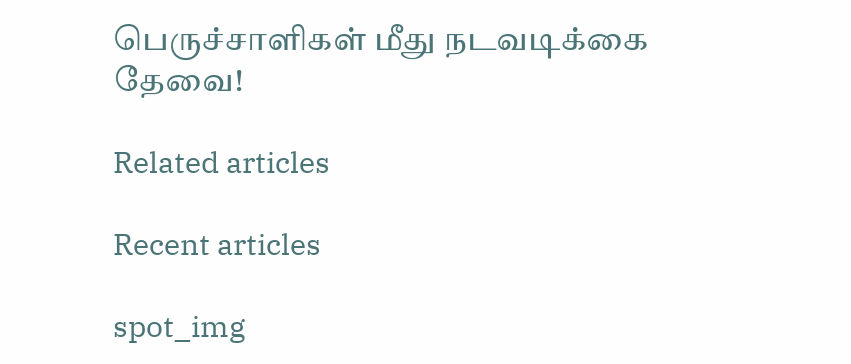பெருச்சாளிகள் மீது நடவடிக்கை தேவை!

Related articles

Recent articles

spot_img